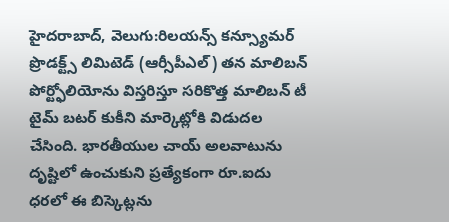హైదరాబాద్, వెలుగు:రిలయన్స్ కన్స్యూమర్ ప్రొడక్ట్స్ లిమిటెడ్ (ఆర్సీపీఎల్) తన మాలిబన్ పోర్ట్ఫోలియోను విస్తరిస్తూ సరికొత్త మాలిబన్ టీ టైమ్ బటర్ కుకీని మార్కెట్లోకి విడుదల చేసింది. భారతీయుల చాయ్ అలవాటును దృష్టిలో ఉంచుకుని ప్రత్యేకంగా రూ.ఐదు ధరలో ఈ బిస్కెట్లను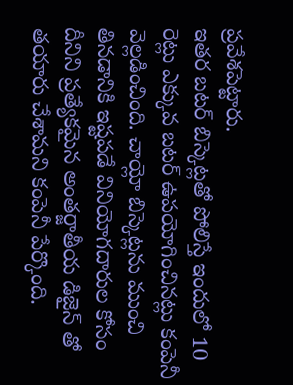ప్రవేశపెట్టారు.
ఇతర బటర్ బిస్కెట్లతో పోలిస్తే ఇందులో 10 రెట్లు ఎక్కువ బటర్ ఉపయోగించినట్లు కంపెనీ వెల్లడించింది. చాయ్లో బిస్కెట్లను ముంచి తినడానికి ఇష్టపడే వినియోగదారుల కోసం దీనిని ప్రత్యేకమైన అంతర్జాతీయ డిజైన్ తో తయారు చేశామని కంపెనీ పేర్కొంది.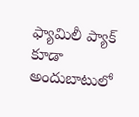ఫ్యామిలీ ప్యాక్ కూడా అందుబాటులో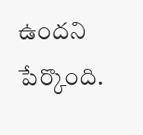ఉందని పేర్కొంది.